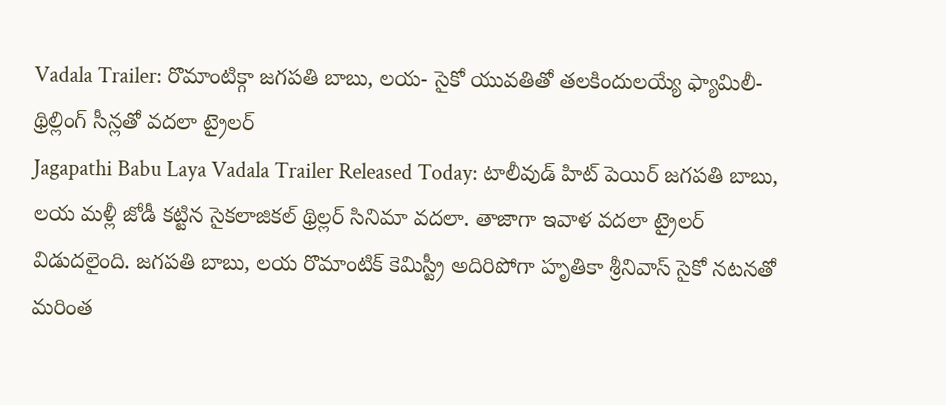Vadala Trailer: రొమాంటిక్గా జగపతి బాబు, లయ- సైకో యువతితో తలకిందులయ్యే ఫ్యామిలీ- థ్రిల్లింగ్ సీన్లతో వదలా ట్రైలర్
Jagapathi Babu Laya Vadala Trailer Released Today: టాలీవుడ్ హిట్ పెయిర్ జగపతి బాబు, లయ మళ్లీ జోడీ కట్టిన సైకలాజికల్ థ్రిల్లర్ సినిమా వదలా. తాజాగా ఇవాళ వదలా ట్రైలర్ విడుదలైంది. జగపతి బాబు, లయ రొమాంటిక్ కెమిస్ట్రీ అదిరిపోగా హృతికా శ్రీనివాస్ సైకో నటనతో మరింత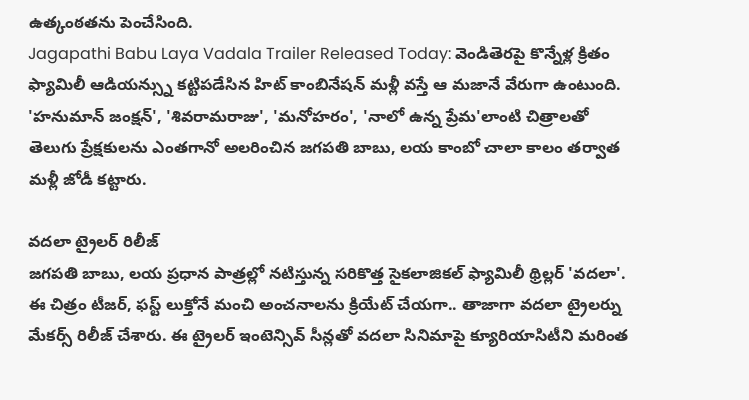ఉత్కంఠతను పెంచేసింది.
Jagapathi Babu Laya Vadala Trailer Released Today: వెండితెరపై కొన్నేళ్ల క్రితం ఫ్యామిలీ ఆడియన్స్ను కట్టిపడేసిన హిట్ కాంబినేషన్ మళ్లీ వస్తే ఆ మజానే వేరుగా ఉంటుంది. 'హనుమాన్ జంక్షన్', 'శివరామరాజు', 'మనోహరం', 'నాలో ఉన్న ప్రేమ'లాంటి చిత్రాలతో తెలుగు ప్రేక్షకులను ఎంతగానో అలరించిన జగపతి బాబు, లయ కాంబో చాలా కాలం తర్వాత మళ్లీ జోడీ కట్టారు.

వదలా ట్రైలర్ రిలీజ్
జగపతి బాబు, లయ ప్రధాన పాత్రల్లో నటిస్తున్న సరికొత్త సైకలాజికల్ ఫ్యామిలీ థ్రిల్లర్ 'వదలా'. ఈ చిత్రం టీజర్, ఫస్ట్ లుక్తోనే మంచి అంచనాలను క్రియేట్ చేయగా.. తాజాగా వదలా ట్రైలర్ను మేకర్స్ రిలీజ్ చేశారు. ఈ ట్రైలర్ ఇంటెన్సివ్ సీన్లతో వదలా సినిమాపై క్యూరియాసిటీని మరింత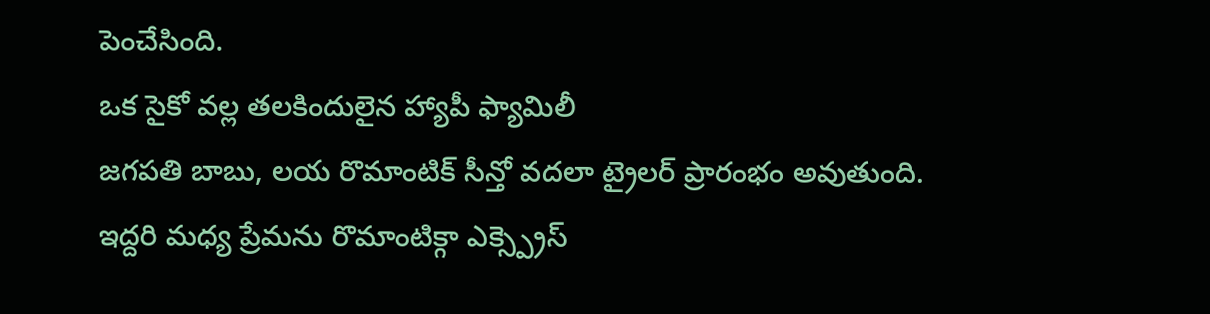పెంచేసింది.
ఒక సైకో వల్ల తలకిందులైన హ్యాపీ ఫ్యామిలీ
జగపతి బాబు, లయ రొమాంటిక్ సీన్తో వదలా ట్రైలర్ ప్రారంభం అవుతుంది. ఇద్దరి మధ్య ప్రేమను రొమాంటిక్గా ఎక్స్ప్రెస్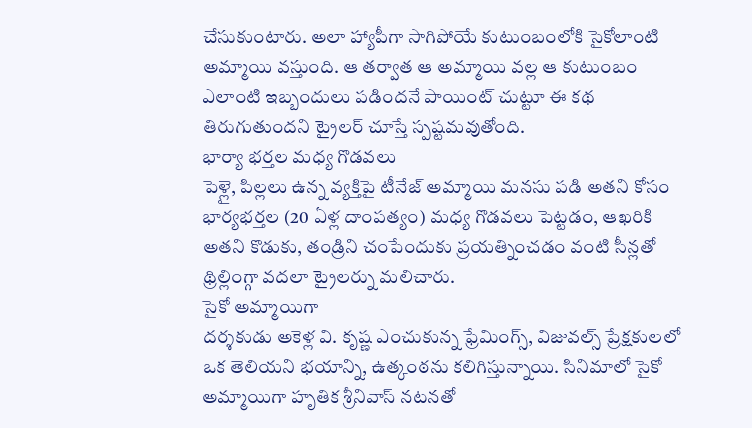చేసుకుంటారు. అలా హ్యాపీగా సాగిపోయే కుటుంబంలోకి సైకోలాంటి అమ్మాయి వస్తుంది. ఆ తర్వాత ఆ అమ్మాయి వల్ల ఆ కుటుంబం ఎలాంటి ఇబ్బందులు పడిందనే పాయింట్ చుట్టూ ఈ కథ తిరుగుతుందని ట్రైలర్ చూస్తే స్పష్టమవుతోంది.
భార్యా భర్తల మధ్య గొడవలు
పెళ్లై, పిల్లలు ఉన్న వ్యక్తిపై టీనేజ్ అమ్మాయి మనసు పడి అతని కోసం భార్యభర్తల (20 ఏళ్ల దాంపత్యం) మధ్య గొడవలు పెట్టడం, ఆఖరికి అతని కొడుకు, తండ్రిని చంపేందుకు ప్రయత్నించడం వంటి సీన్లతో థ్రిల్లింగ్గా వదలా ట్రైలర్ను మలిచారు.
సైకో అమ్మాయిగా
దర్శకుడు అకెళ్ల వి. కృష్ణ ఎంచుకున్న ఫ్రేమింగ్స్, విజువల్స్ ప్రేక్షకులలో ఒక తెలియని భయాన్ని, ఉత్కంఠను కలిగిస్తున్నాయి. సినిమాలో సైకో అమ్మాయిగా హృతిక శ్రీనివాస్ నటనతో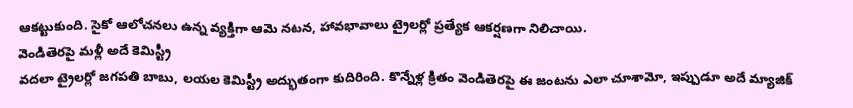ఆకట్టుకుంది. సైకో ఆలోచనలు ఉన్న వ్యక్తిగా ఆమె నటన, హావభావాలు ట్రైలర్లో ప్రత్యేక ఆకర్షణగా నిలిచాయి.
వెండితెరపై మళ్లీ అదే కెమిస్ట్రీ
వదలా ట్రైలర్లో జగపతి బాబు, లయల కెమిస్ట్రీ అద్భుతంగా కుదిరింది. కొన్నేళ్ల క్రితం వెండితెరపై ఈ జంటను ఎలా చూశామో, ఇప్పుడూ అదే మ్యాజిక్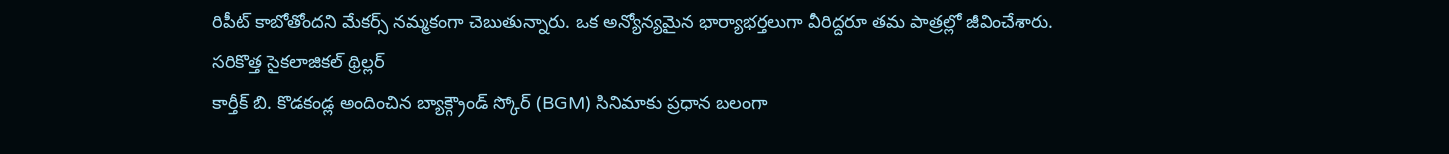రిపీట్ కాబోతోందని మేకర్స్ నమ్మకంగా చెబుతున్నారు. ఒక అన్యోన్యమైన భార్యాభర్తలుగా వీరిద్దరూ తమ పాత్రల్లో జీవించేశారు.
సరికొత్త సైకలాజికల్ థ్రిల్లర్
కార్తీక్ బి. కొడకండ్ల అందించిన బ్యాక్గ్రౌండ్ స్కోర్ (BGM) సినిమాకు ప్రధాన బలంగా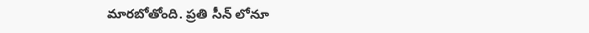మారబోతోంది. ప్రతి సీన్ లోనూ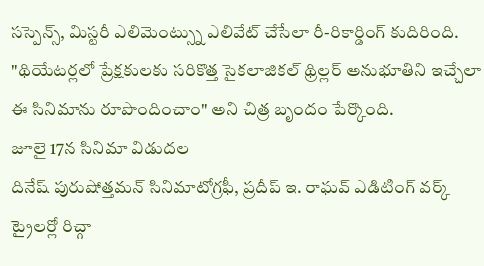సస్పెన్స్, మిస్టరీ ఎలిమెంట్స్ను ఎలివేట్ చేసేలా రీ-రికార్డింగ్ కుదిరింది. "థియేటర్లలో ప్రేక్షకులకు సరికొత్త సైకలాజికల్ థ్రిల్లర్ అనుభూతిని ఇచ్చేలా ఈ సినిమాను రూపొందించాం" అని చిత్ర బృందం పేర్కొంది.
జూలై 17న సినిమా విడుదల
దినేష్ పురుషోత్తమన్ సినిమాటోగ్రఫీ, ప్రదీప్ ఇ. రాఘవ్ ఎడిటింగ్ వర్క్ ట్రైలర్లో రిచ్గా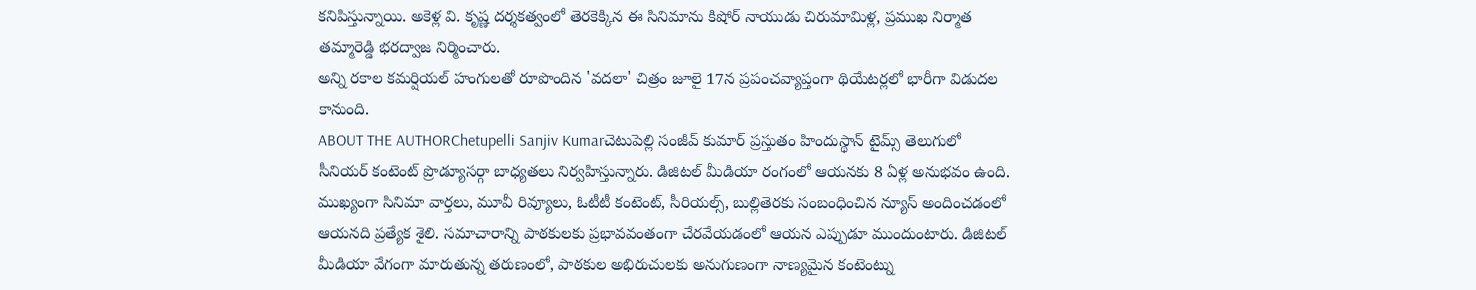కనిపిస్తున్నాయి. అకెళ్ల వి. కృష్ణ దర్శకత్వంలో తెరకెక్కిన ఈ సినిమాను కిషోర్ నాయుడు చిరుమామిళ్ల, ప్రముఖ నిర్మాత తమ్మారెడ్డి భరద్వాజ నిర్మించారు.
అన్ని రకాల కమర్షియల్ హంగులతో రూపొందిన 'వదలా' చిత్రం జూలై 17న ప్రపంచవ్యాప్తంగా థియేటర్లలో భారీగా విడుదల కానుంది.
ABOUT THE AUTHORChetupelli Sanjiv Kumarచెటుపెల్లి సంజీవ్ కుమార్ ప్రస్తుతం హిందుస్థాన్ టైమ్స్ తెలుగులో సీనియర్ కంటెంట్ ప్రొడ్యూసర్గా బాధ్యతలు నిర్వహిస్తున్నారు. డిజిటల్ మీడియా రంగంలో ఆయనకు 8 ఏళ్ల అనుభవం ఉంది. ముఖ్యంగా సినిమా వార్తలు, మూవీ రివ్యూలు, ఓటీటీ కంటెంట్, సీరియల్స్, బుల్లితెరకు సంబంధించిన న్యూస్ అందించడంలో ఆయనది ప్రత్యేక శైలి. సమాచారాన్ని పాఠకులకు ప్రభావవంతంగా చేరవేయడంలో ఆయన ఎప్పుడూ ముందుంటారు. డిజిటల్ మీడియా వేగంగా మారుతున్న తరుణంలో, పాఠకుల అభిరుచులకు అనుగుణంగా నాణ్యమైన కంటెంట్ను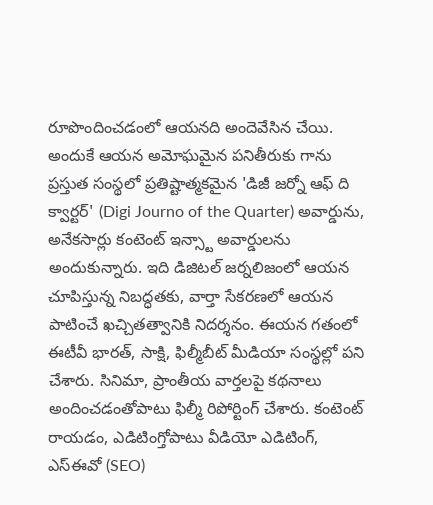రూపొందించడంలో ఆయనది అందెవేసిన చేయి. అందుకే ఆయన అమోఘమైన పనితీరుకు గాను ప్రస్తుత సంస్థలో ప్రతిష్టాత్మకమైన 'డిజీ జర్నో ఆఫ్ ది క్వార్టర్' (Digi Journo of the Quarter) అవార్డును, అనేకసార్లు కంటెంట్ ఇన్స్టా అవార్డులను అందుకున్నారు. ఇది డిజిటల్ జర్నలిజంలో ఆయన చూపిస్తున్న నిబద్ధతకు, వార్తా సేకరణలో ఆయన పాటించే ఖచ్చితత్వానికి నిదర్శనం. ఈయన గతంలో ఈటీవీ భారత్, సాక్షి, ఫిల్మీబీట్ మీడియా సంస్థల్లో పని చేశారు. సినిమా, ప్రాంతీయ వార్తలపై కథనాలు అందించడంతోపాటు ఫిల్మీ రిపోర్టింగ్ చేశారు. కంటెంట్ రాయడం, ఎడిటింగ్తోపాటు వీడియో ఎడిటింగ్, ఎస్ఈవో (SEO)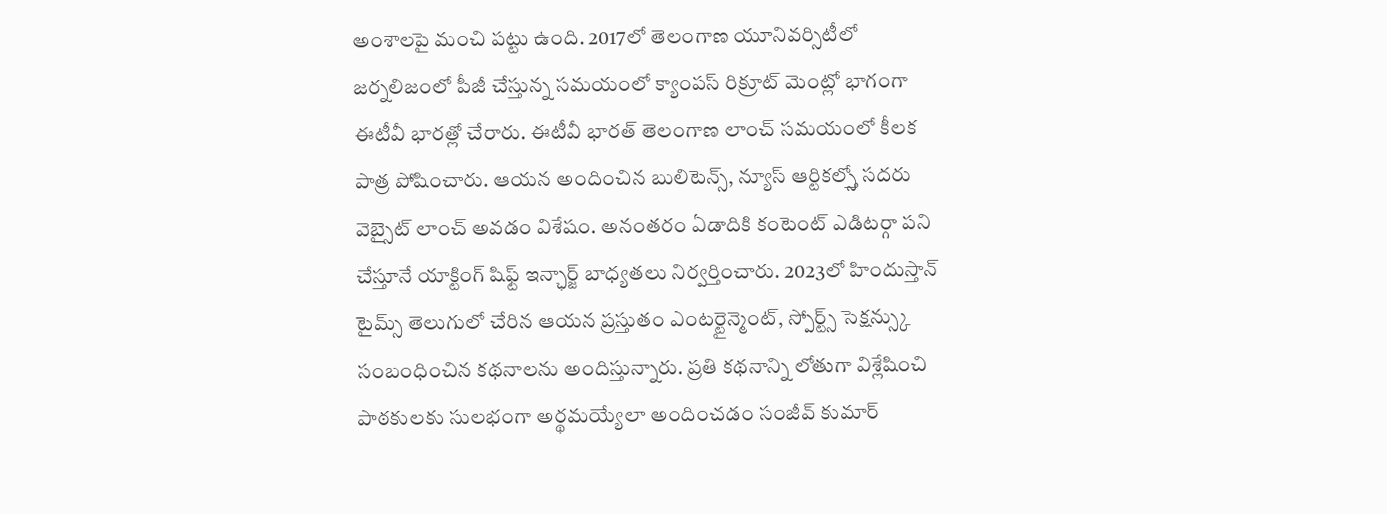అంశాలపై మంచి పట్టు ఉంది. 2017లో తెలంగాణ యూనివర్సిటీలో జర్నలిజంలో పీజీ చేస్తున్న సమయంలో క్యాంపస్ రిక్రూట్ మెంట్లో భాగంగా ఈటీవీ భారత్లో చేరారు. ఈటీవీ భారత్ తెలంగాణ లాంచ్ సమయంలో కీలక పాత్ర పోషించారు. ఆయన అందించిన బులిటెన్స్, న్యూస్ ఆర్టికల్స్తో సదరు వెబ్సైట్ లాంచ్ అవడం విశేషం. అనంతరం ఏడాదికి కంటెంట్ ఎడిటర్గా పని చేస్తూనే యాక్టింగ్ షిఫ్ట్ ఇన్ఛార్జ్ బాధ్యతలు నిర్వర్తించారు. 2023లో హిందుస్తాన్ టైమ్స్ తెలుగులో చేరిన ఆయన ప్రస్తుతం ఎంటర్టైన్మెంట్, స్పోర్ట్స్ సెక్షన్స్కు సంబంధించిన కథనాలను అందిస్తున్నారు. ప్రతి కథనాన్ని లోతుగా విశ్లేషించి పాఠకులకు సులభంగా అర్థమయ్యేలా అందించడం సంజీవ్ కుమార్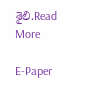శైలి.Read More

E-Paper